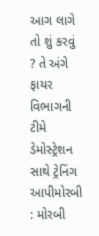આગ લાગે તો શું કરવું ? તે અંગે ફાયર વિભાગની ટીમે ડેમોસ્ટ્રેશન સાથે ટ્રેનિંગ આપીમોરબી : મોરબી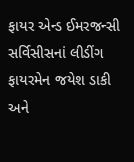ફાયર એન્ડ ઈમરજન્સી સર્વિસીસનાં લીડીંગ ફાયરમેન જયેશ ડાકી અને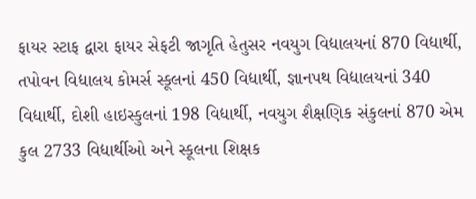ફાયર સ્ટાફ દ્વારા ફાયર સેફટી જાગૃતિ હેતુસર નવયુગ વિદ્યાલયનાં 870 વિદ્યાર્થી, તપોવન વિદ્યાલય કોમર્સ સ્કૂલનાં 450 વિદ્યાર્થી, જ્ઞાનપથ વિદ્યાલયનાં 340 વિદ્યાર્થી, દોશી હાઇસ્કુલનાં 198 વિદ્યાર્થી, નવયુગ શૈક્ષણિક સંકુલનાં 870 એમ કુલ 2733 વિદ્યાર્થીઓ અને સ્કૂલના શિક્ષક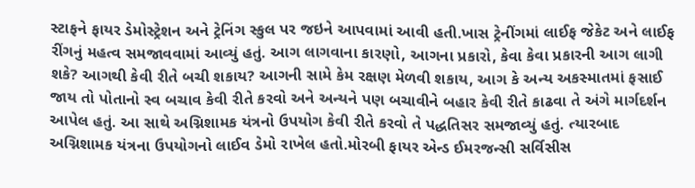સ્ટાફને ફાયર ડેમોસ્ટ્રેશન અને ટ્રેનિંગ સ્કુલ પર જઇને આપવામાં આવી હતી.ખાસ ટ્રેનીંગમાં લાઈફ જેકેટ અને લાઈફ રીંગનું મહત્વ સમજાવવામાં આવ્યું હતું. આગ લાગવાના કારણો, આગના પ્રકારો, કેવા કેવા પ્રકારની આગ લાગી શકે? આગથી કેવી રીતે બચી શકાય? આગની સામે કેમ રક્ષણ મેળવી શકાય, આગ કે અન્ય અકસ્માતમાં ફસાઈ જાય તો પોતાનો સ્વ બચાવ કેવી રીતે કરવો અને અન્યને પણ બચાવીને બહાર કેવી રીતે કાઢવા તે અંગે માર્ગદર્શન આપેલ હતું. આ સાથે અગ્નિશામક યંત્રનો ઉપયોગ કેવી રીતે કરવો તે પદ્ધતિસર સમજાવ્યું હતું. ત્યારબાદ અગ્નિશામક યંત્રના ઉપયોગનો લાઈવ ડેમો રાખેલ હતો.મોરબી ફાયર એન્ડ ઈમરજન્સી સર્વિસીસ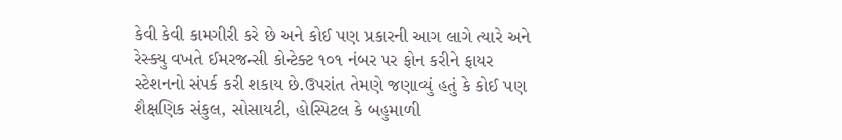કેવી કેવી કામગીરી કરે છે અને કોઈ પણ પ્રકારની આગ લાગે ત્યારે અને રેસ્ક્યુ વખતે ઈમરજન્સી કોન્ટેક્ટ ૧૦૧ નંબર પર ફોન કરીને ફાયર સ્ટેશનનો સંપર્ક કરી શકાય છે.ઉપરાંત તેમણે જણાવ્યું હતું કે કોઈ પણ શૈક્ષણિક સંકુલ, સોસાયટી, હોસ્પિટલ કે બહુમાળી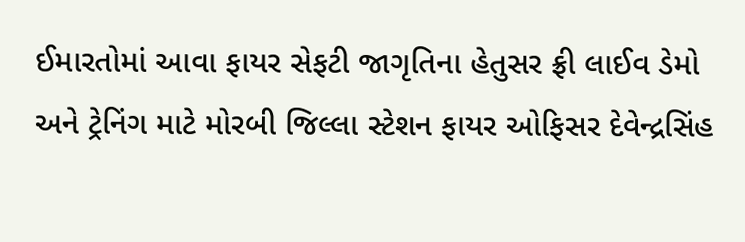ઈમારતોમાં આવા ફાયર સેફટી જાગૃતિના હેતુસર ફ્રી લાઈવ ડેમો અને ટ્રેનિંગ માટે મોરબી જિલ્લા સ્ટેશન ફાયર ઓફિસર દેવેન્દ્રસિંહ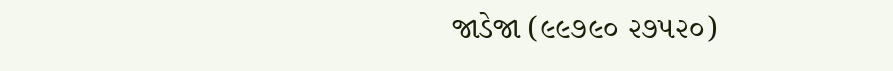જાડેજા (૯૯૭૯૦ ૨૭૫૨૦)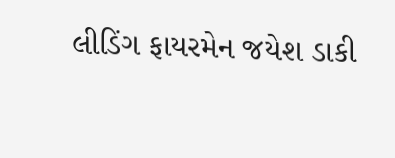લીડિંગ ફાયરમેન જયેશ ડાકી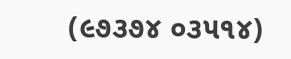(૯૭૩૭૪ ૦૩૫૧૪)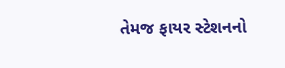તેમજ ફાયર સ્ટેશનનો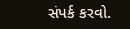સંપર્ક કરવો.